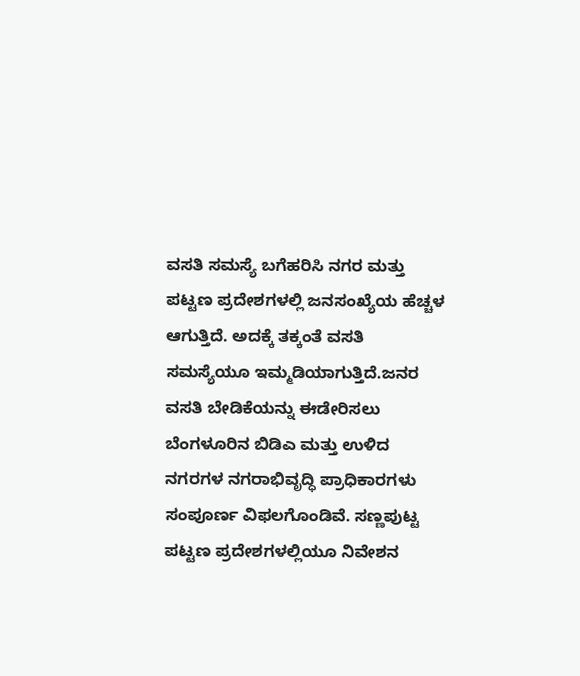ವಸತಿ ಸಮಸ್ಯೆ ಬಗೆಹರಿಸಿ ನಗರ ಮತ್ತು ಪಟ್ಟಣ ಪ್ರದೇಶಗಳಲ್ಲಿ ಜನಸಂಖ್ಯೆಯ ಹೆಚ್ಚಳ ಆಗುತ್ತಿದೆ. ಅದಕ್ಕೆ ತಕ್ಕಂತೆ ವಸತಿ ಸಮಸ್ಯೆಯೂ ಇಮ್ಮಡಿಯಾಗುತ್ತಿದೆ.ಜನರ ವಸತಿ ಬೇಡಿಕೆಯನ್ನು ಈಡೇರಿಸಲು ಬೆಂಗಳೂರಿನ ಬಿಡಿಎ ಮತ್ತು ಉಳಿದ ನಗರಗಳ ನಗರಾಭಿವೃದ್ಧಿ ಪ್ರಾಧಿಕಾರಗಳು ಸಂಪೂರ್ಣ ವಿಫಲಗೊಂಡಿವೆ. ಸಣ್ಣಪುಟ್ಟ ಪಟ್ಟಣ ಪ್ರದೇಶಗಳಲ್ಲಿಯೂ ನಿವೇಶನ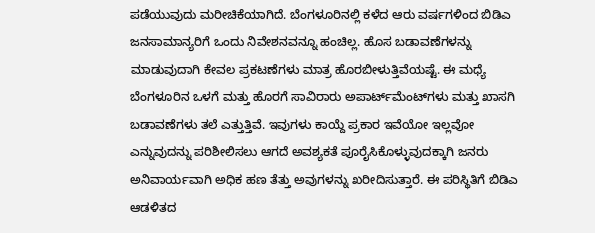ಪಡೆಯುವುದು ಮರೀಚಿಕೆಯಾಗಿದೆ. ಬೆಂಗಳೂರಿನಲ್ಲಿ ಕಳೆದ ಆರು ವರ್ಷಗಳಿಂದ ಬಿಡಿಎ ಜನಸಾಮಾನ್ಯರಿಗೆ ಒಂದು ನಿವೇಶನವನ್ನೂ ಹಂಚಿಲ್ಲ. ಹೊಸ ಬಡಾವಣೆಗಳನ್ನು ಮಾಡುವುದಾಗಿ ಕೇವಲ ಪ್ರಕಟಣೆಗಳು ಮಾತ್ರ ಹೊರಬೀಳುತ್ತಿವೆಯಷ್ಟೆ. ಈ ಮಧ್ಯೆ ಬೆಂಗಳೂರಿನ ಒಳಗೆ ಮತ್ತು ಹೊರಗೆ ಸಾವಿರಾರು ಅಪಾರ್ಟ್‌ಮೆಂಟ್‌ಗಳು ಮತ್ತು ಖಾಸಗಿ ಬಡಾವಣೆಗಳು ತಲೆ ಎತ್ತುತ್ತಿವೆ. ಇವುಗಳು ಕಾಯ್ದೆ ಪ್ರಕಾರ ಇವೆಯೋ ಇಲ್ಲವೋ ಎನ್ನುವುದನ್ನು ಪರಿಶೀಲಿಸಲು ಆಗದೆ ಅವಶ್ಯಕತೆ ಪೂರೈಸಿಕೊಳ್ಳುವುದಕ್ಕಾಗಿ ಜನರು ಅನಿವಾರ್ಯವಾಗಿ ಅಧಿಕ ಹಣ ತೆತ್ತು ಅವುಗಳನ್ನು ಖರೀದಿಸುತ್ತಾರೆ. ಈ ಪರಿಸ್ಥಿತಿಗೆ ಬಿಡಿಎ ಆಡಳಿತದ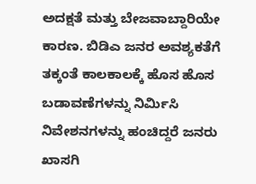ಅದಕ್ಷತೆ ಮತ್ತು ಬೇಜವಾಬ್ದಾರಿಯೇ ಕಾರಣ. ಬಿಡಿಎ ಜನರ ಅವಶ್ಯಕತೆಗೆ ತಕ್ಕಂತೆ ಕಾಲಕಾಲಕ್ಕೆ ಹೊಸ ಹೊಸ ಬಡಾವಣೆಗಳನ್ನು ನಿರ್ಮಿಸಿ ನಿವೇಶನಗಳನ್ನು ಹಂಚಿದ್ದರೆ ಜನರು ಖಾಸಗಿ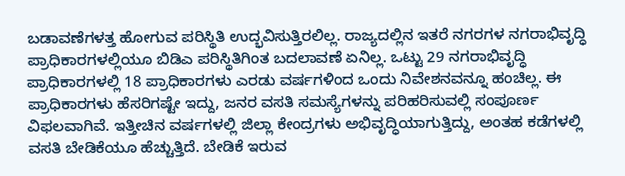ಬಡಾವಣೆಗಳತ್ತ ಹೋಗುವ ಪರಿಸ್ಥಿತಿ ಉದ್ಭವಿಸುತ್ತಿರಲಿಲ್ಲ. ರಾಜ್ಯದಲ್ಲಿನ ಇತರೆ ನಗರಗಳ ನಗರಾಭಿವೃದ್ಧಿ ಪ್ರಾಧಿಕಾರಗಳಲ್ಲಿಯೂ ಬಿಡಿಎ ಪರಿಸ್ಥಿತಿಗಿಂತ ಬದಲಾವಣೆ ಏನಿಲ್ಲ. ಒಟ್ಟು 29 ನಗರಾಭಿವೃದ್ಧಿ ಪ್ರಾಧಿಕಾರಗಳಲ್ಲಿ 18 ಪ್ರಾಧಿಕಾರಗಳು ಎರಡು ವರ್ಷಗಳಿಂದ ಒಂದು ನಿವೇಶನವನ್ನೂ ಹಂಚಿಲ್ಲ. ಈ ಪ್ರಾಧಿಕಾರಗಳು ಹೆಸರಿಗಷ್ಟೇ ಇದ್ದು, ಜನರ ವಸತಿ ಸಮಸ್ಯೆಗಳನ್ನು ಪರಿಹರಿಸುವಲ್ಲಿ ಸಂಪೂರ್ಣ ವಿಫಲವಾಗಿವೆ. ಇತ್ತೀಚಿನ ವರ್ಷಗಳಲ್ಲಿ ಜಿಲ್ಲಾ ಕೇಂದ್ರಗಳು ಅಭಿವೃದ್ಧಿಯಾಗುತ್ತಿದ್ದು, ಅಂತಹ ಕಡೆಗಳಲ್ಲಿ ವಸತಿ ಬೇಡಿಕೆಯೂ ಹೆಚ್ಚುತ್ತಿದೆ. ಬೇಡಿಕೆ ಇರುವ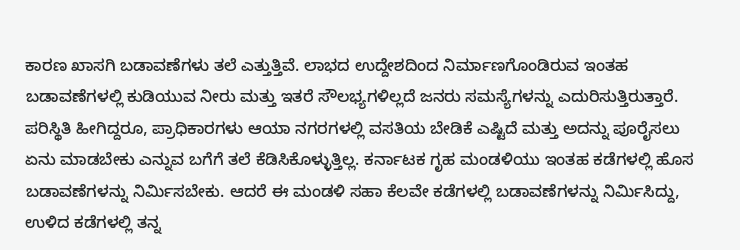ಕಾರಣ ಖಾಸಗಿ ಬಡಾವಣೆಗಳು ತಲೆ ಎತ್ತುತ್ತಿವೆ. ಲಾಭದ ಉದ್ದೇಶದಿಂದ ನಿರ್ಮಾಣಗೊಂಡಿರುವ ಇಂತಹ ಬಡಾವಣೆಗಳಲ್ಲಿ ಕುಡಿಯುವ ನೀರು ಮತ್ತು ಇತರೆ ಸೌಲಭ್ಯಗಳಿಲ್ಲದೆ ಜನರು ಸಮಸ್ಯೆಗಳನ್ನು ಎದುರಿಸುತ್ತಿರುತ್ತಾರೆ. ಪರಿಸ್ಥಿತಿ ಹೀಗಿದ್ದರೂ, ಪ್ರಾಧಿಕಾರಗಳು ಆಯಾ ನಗರಗಳಲ್ಲಿ ವಸತಿಯ ಬೇಡಿಕೆ ಎಷ್ಟಿದೆ ಮತ್ತು ಅದನ್ನು ಪೂರೈಸಲು ಏನು ಮಾಡಬೇಕು ಎನ್ನುವ ಬಗೆಗೆ ತಲೆ ಕೆಡಿಸಿಕೊಳ್ಳುತ್ತಿಲ್ಲ. ಕರ್ನಾಟಕ ಗೃಹ ಮಂಡಳಿಯು ಇಂತಹ ಕಡೆಗಳಲ್ಲಿ ಹೊಸ ಬಡಾವಣೆಗಳನ್ನು ನಿರ್ಮಿಸಬೇಕು. ಆದರೆ ಈ ಮಂಡಳಿ ಸಹಾ ಕೆಲವೇ ಕಡೆಗಳಲ್ಲಿ ಬಡಾವಣೆಗಳನ್ನು ನಿರ್ಮಿಸಿದ್ದು, ಉಳಿದ ಕಡೆಗಳಲ್ಲಿ ತನ್ನ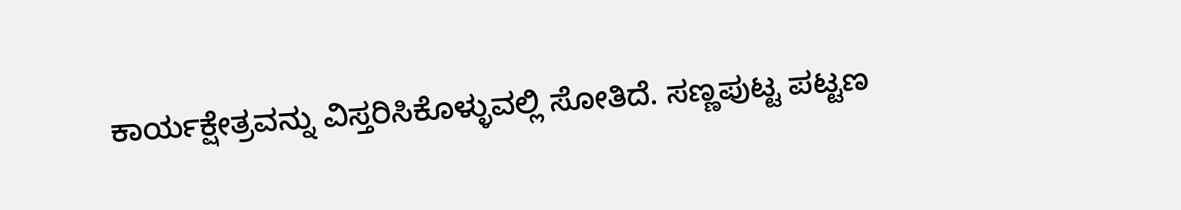ಕಾರ್ಯಕ್ಷೇತ್ರವನ್ನು ವಿಸ್ತರಿಸಿಕೊಳ್ಳುವಲ್ಲಿ ಸೋತಿದೆ. ಸಣ್ಣಪುಟ್ಟ ಪಟ್ಟಣ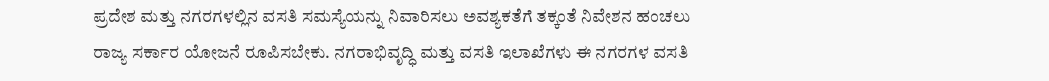ಪ್ರದೇಶ ಮತ್ತು ನಗರಗಳಲ್ಲಿನ ವಸತಿ ಸಮಸ್ಯೆಯನ್ನು ನಿವಾರಿಸಲು ಅವಶ್ಯಕತೆಗೆ ತಕ್ಕಂತೆ ನಿವೇಶನ ಹಂಚಲು ರಾಜ್ಯ ಸರ್ಕಾರ ಯೋಜನೆ ರೂಪಿಸಬೇಕು. ನಗರಾಭಿವೃದ್ಧಿ ಮತ್ತು ವಸತಿ ಇಲಾಖೆಗಳು ಈ ನಗರಗಳ ವಸತಿ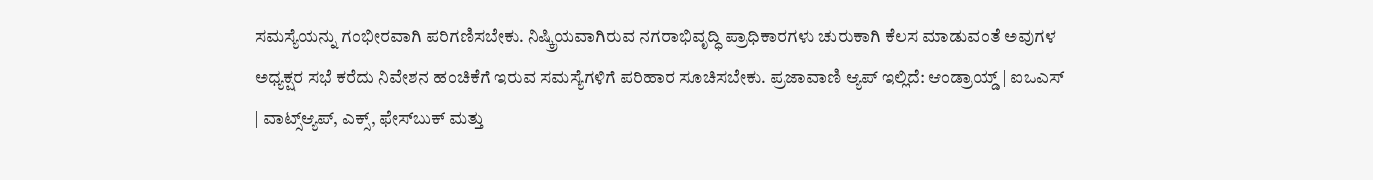ಸಮಸ್ಯೆಯನ್ನು ಗಂಭೀರವಾಗಿ ಪರಿಗಣಿಸಬೇಕು. ನಿಷ್ಕ್ರಿಯವಾಗಿರುವ ನಗರಾಭಿವೃದ್ಧಿ ಪ್ರಾಧಿಕಾರಗಳು ಚುರುಕಾಗಿ ಕೆಲಸ ಮಾಡುವಂತೆ ಅವುಗಳ ಅಧ್ಯಕ್ಷರ ಸಭೆ ಕರೆದು ನಿವೇಶನ ಹಂಚಿಕೆಗೆ ಇರುವ ಸಮಸ್ಯೆಗಳಿಗೆ ಪರಿಹಾರ ಸೂಚಿಸಬೇಕು. ಪ್ರಜಾವಾಣಿ ಆ್ಯಪ್ ಇಲ್ಲಿದೆ: ಆಂಡ್ರಾಯ್ಡ್ | ಐಒಎಸ್ | ವಾಟ್ಸ್ಆ್ಯಪ್, ಎಕ್ಸ್, ಫೇಸ್‌ಬುಕ್ ಮತ್ತು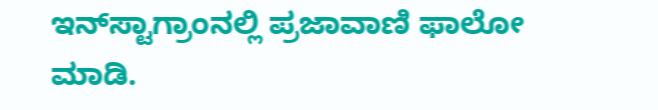ಇನ್‌ಸ್ಟಾಗ್ರಾಂನಲ್ಲಿ ಪ್ರಜಾವಾಣಿ ಫಾಲೋ ಮಾಡಿ.